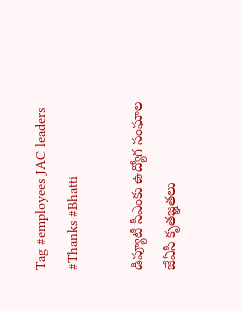Tag #employees JAC leaders #Thanks #Bhatti

డిప్యూటీ సీఎంకు ఉద్యోగ సంఘాల జేఏసీ కృతజ్ఞతలు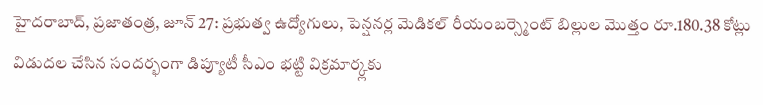హైదరాబాద్‌, ప్రజాతంత్ర, జూన్‌ 27: ప్రభుత్వ ఉద్యోగులు, పెన్షనర్ల మెడికల్‌ రీయంబర్స్మెంట్‌ బిల్లుల మొత్తం రూ.180.38 కోట్లు విడుదల చేసిన సందర్భంగా డిప్యూటీ సీఎం భట్టి విక్రమార్క్లకు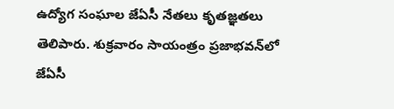ఉద్యోగ సంఘాల జేఏసీ నేతలు కృతజ్ఞతలు తెలిపారు. శుక్రవారం సాయంత్రం ప్రజాభవన్‌లో జేఏసీ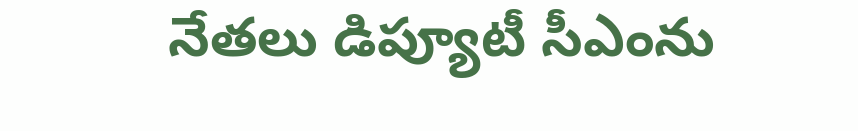నేతలు డిప్యూటీ సీఎంను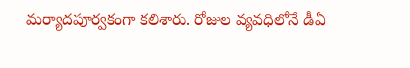మర్యాదపూర్వకంగా కలిశారు. రోజుల వ్యవధిలోనే డీఏ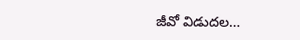జీవో విడుదల…